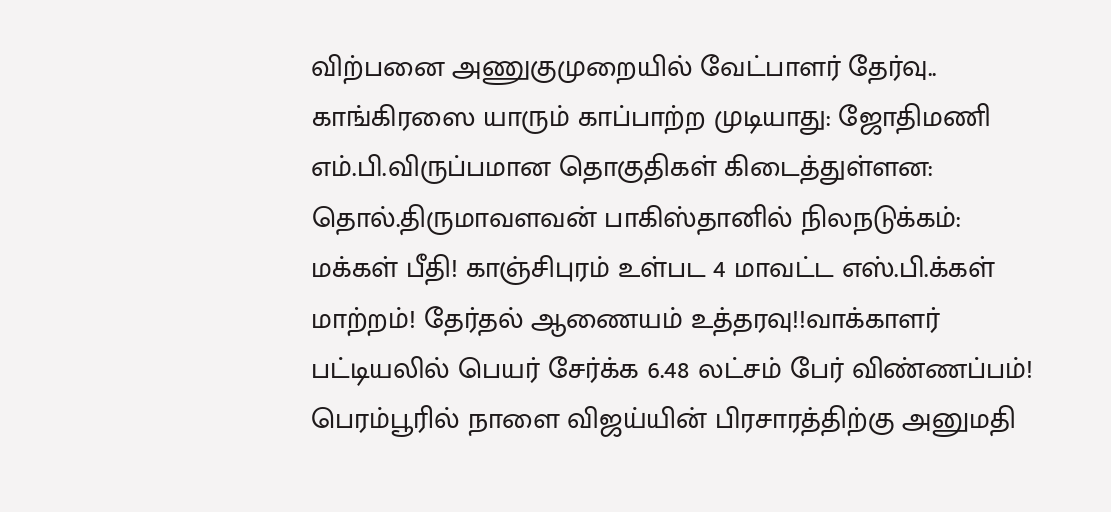விற்பனை அணுகுமுறையில் வேட்பாளர் தேர்வு.. காங்கிரஸை யாரும் காப்பாற்ற முடியாது: ஜோதிமணி எம்.பி.விருப்பமான தொகுதிகள் கிடைத்துள்ளன: தொல்.திருமாவளவன் பாகிஸ்தானில் நிலநடுக்கம்: மக்கள் பீதி! காஞ்சிபுரம் உள்பட 4 மாவட்ட எஸ்.பி.க்கள் மாற்றம்! தேர்தல் ஆணையம் உத்தரவு!!வாக்காளர் பட்டியலில் பெயர் சேர்க்க 6.48 லட்சம் பேர் விண்ணப்பம்! பெரம்பூரில் நாளை விஜய்யின் பிரசாரத்திற்கு அனுமதி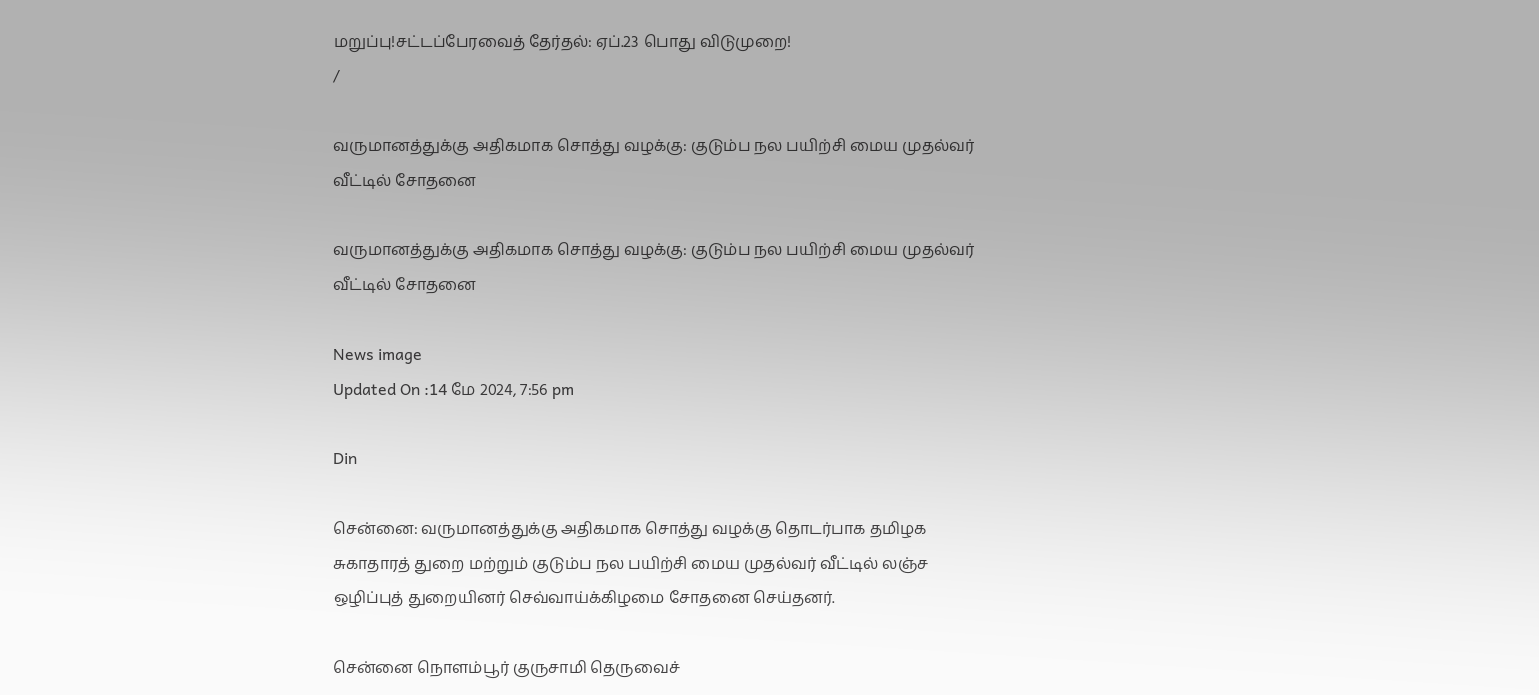மறுப்பு!சட்டப்பேரவைத் தேர்தல்: ஏப்.23 பொது விடுமுறை!
/

வருமானத்துக்கு அதிகமாக சொத்து வழக்கு: குடும்ப நல பயிற்சி மைய முதல்வர் வீட்டில் சோதனை

வருமானத்துக்கு அதிகமாக சொத்து வழக்கு: குடும்ப நல பயிற்சி மைய முதல்வர் வீட்டில் சோதனை

News image
Updated On :14 மே 2024, 7:56 pm

Din

சென்னை: வருமானத்துக்கு அதிகமாக சொத்து வழக்கு தொடர்பாக தமிழக சுகாதாரத் துறை மற்றும் குடும்ப நல பயிற்சி மைய முதல்வர் வீட்டில் லஞ்ச ஒழிப்புத் துறையினர் செவ்வாய்க்கிழமை சோதனை செய்தனர்.

சென்னை நொளம்பூர் குருசாமி தெருவைச்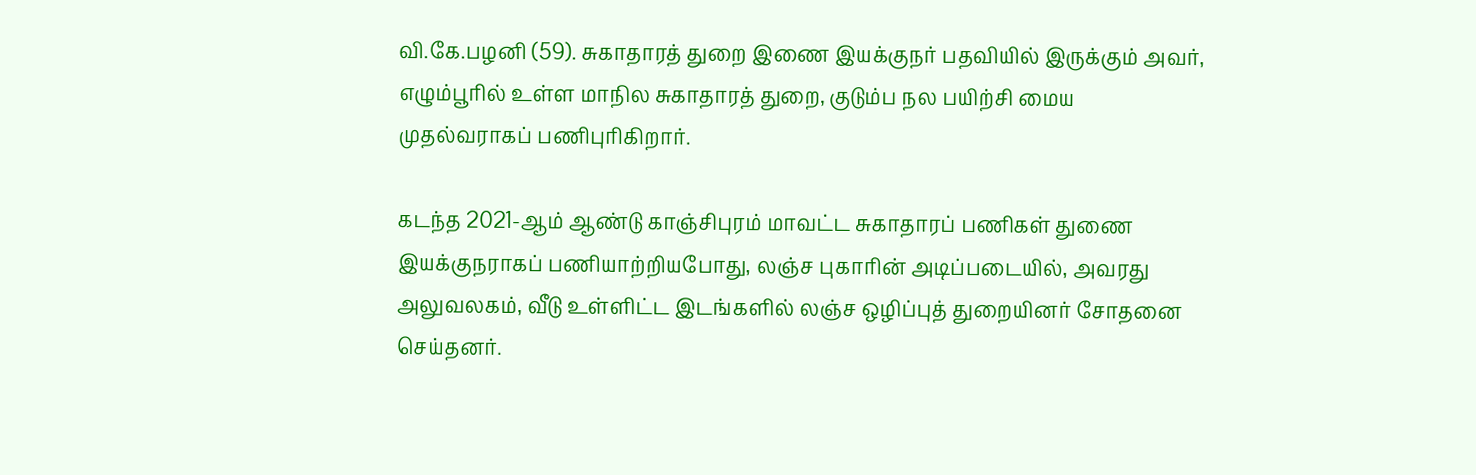வி.கே.பழனி (59). சுகாதாரத் துறை இணை இயக்குநர் பதவியில் இருக்கும் அவர், எழும்பூரில் உள்ள மாநில சுகாதாரத் துறை, குடும்ப நல பயிற்சி மைய முதல்வராகப் பணிபுரிகிறார்.

கடந்த 2021-ஆம் ஆண்டு காஞ்சிபுரம் மாவட்ட சுகாதாரப் பணிகள் துணை இயக்குநராகப் பணியாற்றியபோது, லஞ்ச புகாரின் அடிப்படையில், அவரது அலுவலகம், வீடு உள்ளிட்ட இடங்களில் லஞ்ச ஒழிப்புத் துறையினர் சோதனை செய்தனர்.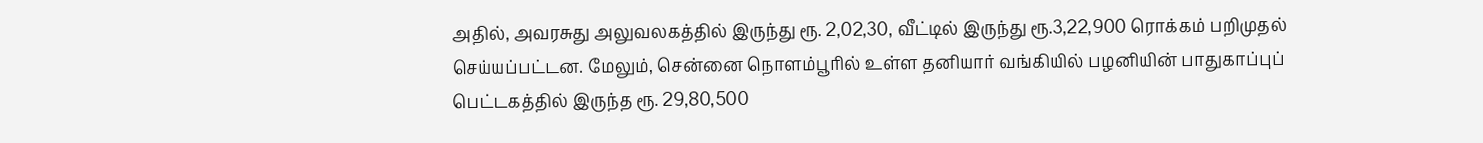அதில், அவரசுது அலுவலகத்தில் இருந்து ரூ. 2,02,30, வீட்டில் இருந்து ரூ.3,22,900 ரொக்கம் பறிமுதல் செய்யப்பட்டன. மேலும், சென்னை நொளம்பூரில் உள்ள தனியார் வங்கியில் பழனியின் பாதுகாப்புப் பெட்டகத்தில் இருந்த ரூ. 29,80,500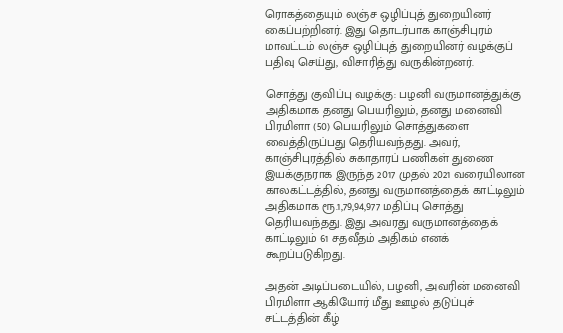ரொகத்தையும் லஞ்ச ஒழிப்புத் துறையினர் கைப்பற்றினர். இது தொடர்பாக காஞ்சிபுரம் மாவட்டம் லஞ்ச ஒழிப்புத் துறையினர் வழக்குப் பதிவு செய்து, விசாரித்து வருகின்றனர்.

சொத்து குவிப்பு வழக்கு: பழனி வருமானத்துக்கு அதிகமாக தனது பெயரிலும், தனது மனைவி பிரமிளா (50) பெயரிலும் சொத்துகளை வைத்திருப்பது தெரியவந்தது. அவர், காஞ்சிபுரத்தில் சுகாதாரப் பணிகள் துணை இயக்குநராக இருந்த 2017 முதல் 2021 வரையிலான காலகட்டத்தில், தனது வருமானத்தைக் காட்டிலும் அதிகமாக ரூ.1,79,94,977 மதிப்பு சொத்து தெரியவந்தது. இது அவரது வருமானத்தைக் காட்டிலும் 61 சதவீதம் அதிகம் எனக் கூறப்படுகிறது.

அதன் அடிப்படையில், பழனி, அவரின் மனைவி பிரமிளா ஆகியோர் மீது ஊழல் தடுப்புச் சட்டத்தின் கீழ்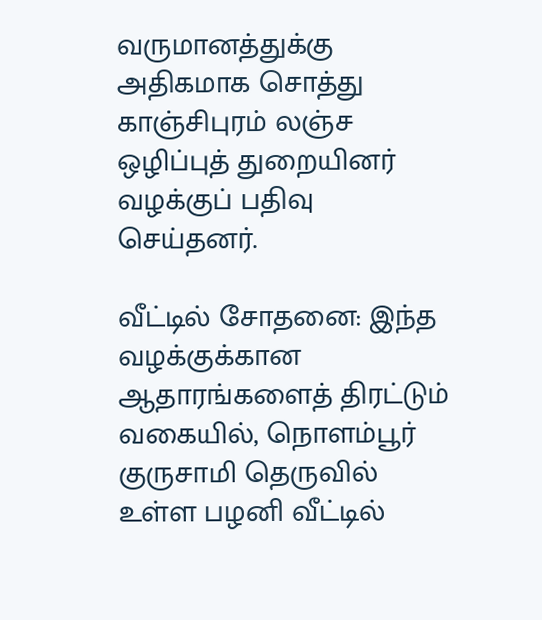வருமானத்துக்கு அதிகமாக சொத்து காஞ்சிபுரம் லஞ்ச ஒழிப்புத் துறையினர் வழக்குப் பதிவு செய்தனர்.

வீட்டில் சோதனை: இந்த வழக்குக்கான ஆதாரங்களைத் திரட்டும் வகையில், நொளம்பூர் குருசாமி தெருவில் உள்ள பழனி வீட்டில்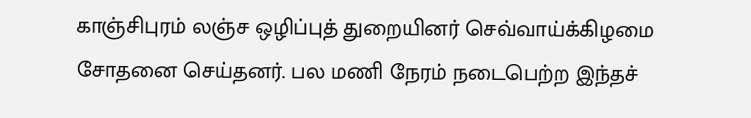காஞ்சிபுரம் லஞ்ச ஒழிப்புத் துறையினர் செவ்வாய்க்கிழமை சோதனை செய்தனர். பல மணி நேரம் நடைபெற்ற இந்தச்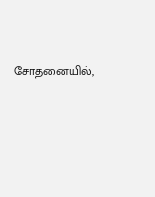சோதனையில்,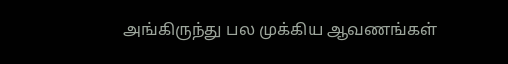அங்கிருந்து பல முக்கிய ஆவணங்கள்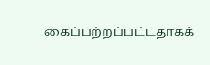கைப்பற்றப்பட்டதாகக்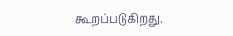கூறப்படுகிறது.